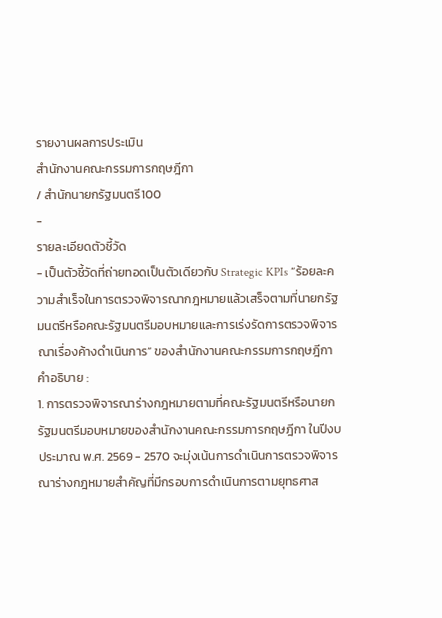รายงานผลการประเมิน
สำนักงานคณะกรรมการกฤษฎีกา
/ สำนักนายกรัฐมนตรี100
-
รายละเอียดตัวชี้วัด
- เป็นตัวชี้วัดที่ถ่ายทอดเป็นตัวเดียวกับ Strategic KPIs “ร้อยละความสำเร็จในการตรวจพิจารณากฎหมายแล้วเสร็จตามที่นายกรัฐมนตรีหรือคณะรัฐมนตรีมอบหมายและการเร่งรัดการตรวจพิจารณาเรื่องค้างดำเนินการ” ของสำนักงานคณะกรรมการกฤษฎีกา
คำอธิบาย :
1. การตรวจพิจารณาร่างกฎหมายตามที่คณะรัฐมนตรีหรือนายกรัฐมนตรีมอบหมายของสำนักงานคณะกรรมการกฤษฎีกา ในปีงบประมาณ พ.ศ. 2569 - 2570 จะมุ่งเน้นการดำเนินการตรวจพิจารณาร่างกฎหมายสำคัญที่มีกรอบการดำเนินการตามยุทธศาส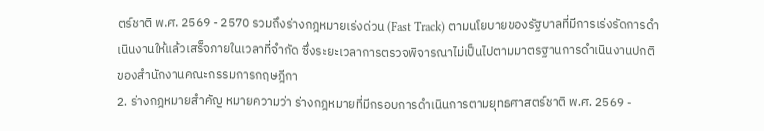ตร์ชาติ พ.ศ. 2569 - 2570 รวมถึงร่างกฎหมายเร่งด่วน (Fast Track) ตามนโยบายของรัฐบาลที่มีการเร่งรัดการดำเนินงานให้แล้วเสร็จภายในเวลาที่จำกัด ซึ่งระยะเวลาการตรวจพิจารณาไม่เป็นไปตามมาตรฐานการดำเนินงานปกติของสำนักงานคณะกรรมการกฤษฎีกา
2. ร่างกฎหมายสำคัญ หมายความว่า ร่างกฎหมายที่มีกรอบการดำเนินการตามยุทธศาสตร์ชาติ พ.ศ. 2569 -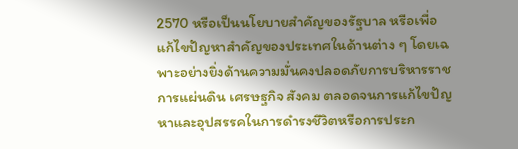2570 หรือเป็นนโยบายสำคัญของรัฐบาล หรือเพื่อแก้ไขปัญหาสำคัญของประเทศในด้านต่าง ๆ โดยเฉพาะอย่างยิ่งด้านความมั่นคงปลอดภัยการบริหารราชการแผ่นดิน เศรษฐกิจ สังคม ตลอดจนการแก้ไขปัญหาและอุปสรรคในการดำรงชีวิตหรือการประก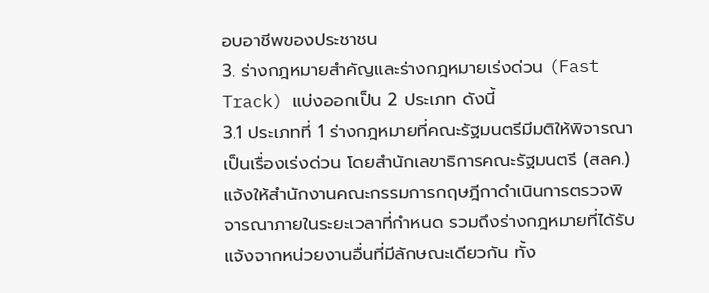อบอาชีพของประชาชน
3. ร่างกฎหมายสำคัญและร่างกฎหมายเร่งด่วน (Fast Track) แบ่งออกเป็น 2 ประเภท ดังนี้
3.1 ประเภทที่ 1 ร่างกฎหมายที่คณะรัฐมนตรีมีมติให้พิจารณาเป็นเรื่องเร่งด่วน โดยสำนักเลขาธิการคณะรัฐมนตรี (สลค.) แจ้งให้สำนักงานคณะกรรมการกฤษฎีกาดำเนินการตรวจพิจารณาภายในระยะเวลาที่กำหนด รวมถึงร่างกฎหมายที่ได้รับแจ้งจากหน่วยงานอื่นที่มีลักษณะเดียวกัน ทั้ง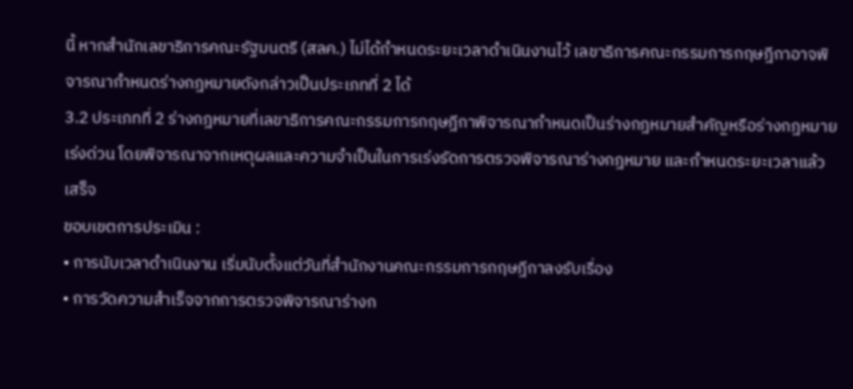นี้ หากสำนักเลขาธิการคณะรัฐมนตรี (สลค.) ไม่ได้กำหนดระยะเวลาดำเนินงานไว้ เลขาธิการคณะกรรมการกฤษฎีกาอาจพิจารณากำหนดร่างกฎหมายดังกล่าวเป็นประเภทที่ 2 ได้
3.2 ประเภทที่ 2 ร่างกฎหมายที่เลขาธิการคณะกรรมการกฤษฎีกาพิจารณากำหนดเป็นร่างกฎหมายสำคัญหรือร่างกฎหมายเร่งด่วน โดยพิจารณาจากเหตุผลและความจำเป็นในการเร่งรัดการตรวจพิจารณาร่างกฎหมาย และกำหนดระยะเวลาแล้วเสร็จ
ขอบเขตการประเมิน :
• การนับเวลาดำเนินงาน เริ่มนับตั้งแต่วันที่สำนักงานคณะกรรมการกฤษฎีกาลงรับเรื่อง
• การวัดความสำเร็จจากการตรวจพิจารณาร่างก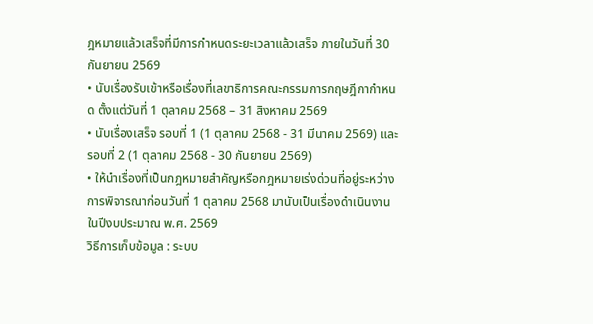ฎหมายแล้วเสร็จที่มีการกำหนดระยะเวลาแล้วเสร็จ ภายในวันที่ 30 กันยายน 2569
• นับเรื่องรับเข้าหรือเรื่องที่เลขาธิการคณะกรรมการกฤษฎีกากำหนด ตั้งแต่วันที่ 1 ตุลาคม 2568 – 31 สิงหาคม 2569
• นับเรื่องเสร็จ รอบที่ 1 (1 ตุลาคม 2568 - 31 มีนาคม 2569) และรอบที่ 2 (1 ตุลาคม 2568 - 30 กันยายน 2569)
• ให้นำเรื่องที่เป็นกฎหมายสำคัญหรือกฎหมายเร่งด่วนที่อยู่ระหว่างการพิจารณาก่อนวันที่ 1 ตุลาคม 2568 มานับเป็นเรื่องดำเนินงานในปีงบประมาณ พ.ศ. 2569
วิธีการเก็บข้อมูล : ระบบ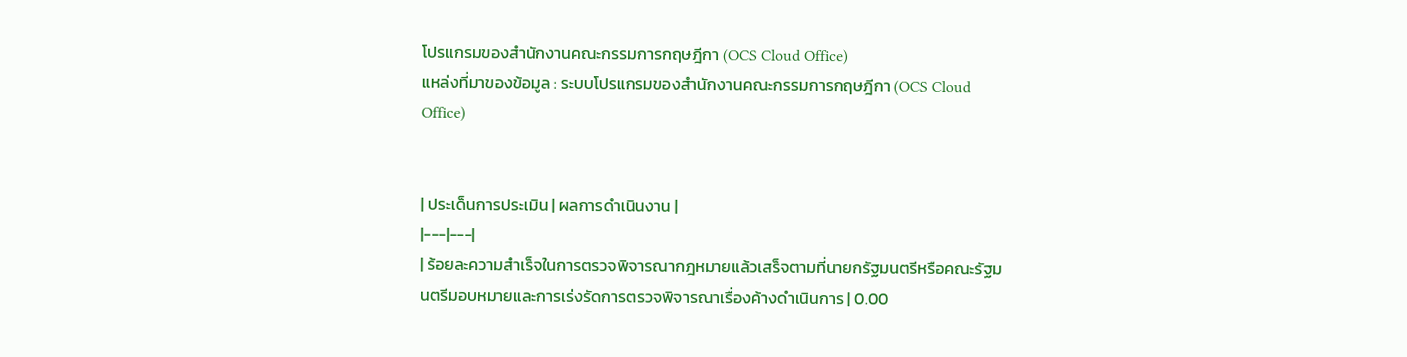โปรแกรมของสำนักงานคณะกรรมการกฤษฎีกา (OCS Cloud Office)
แหล่งที่มาของข้อมูล : ระบบโปรแกรมของสำนักงานคณะกรรมการกฤษฎีกา (OCS Cloud Office)


| ประเด็นการประเมิน | ผลการดำเนินงาน |
|---|---|
| ร้อยละความสำเร็จในการตรวจพิจารณากฎหมายแล้วเสร็จตามที่นายกรัฐมนตรีหรือคณะรัฐมนตรีมอบหมายและการเร่งรัดการตรวจพิจารณาเรื่องค้างดำเนินการ | 0.00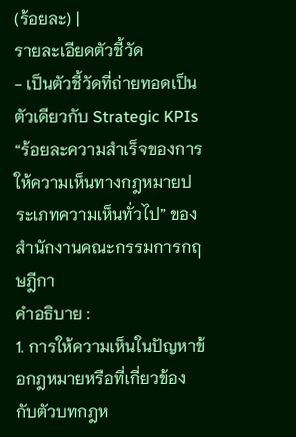(ร้อยละ) |
รายละเอียดตัวชี้วัด
- เป็นตัวชี้วัดที่ถ่ายทอดเป็นตัวเดียวกับ Strategic KPIs “ร้อยละความสำเร็จของการให้ความเห็นทางกฎหมายประเภทความเห็นทั่วไป” ของสำนักงานคณะกรรมการกฤษฎีกา
คำอธิบาย :
1. การให้ความเห็นในปัญหาข้อกฎหมายหรือที่เกี่ยวข้องกับตัวบทกฎห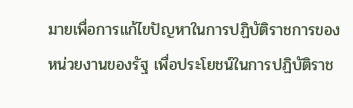มายเพื่อการแก้ไขปัญหาในการปฏิบัติราชการของหน่วยงานของรัฐ เพื่อประโยชน์ในการปฏิบัติราช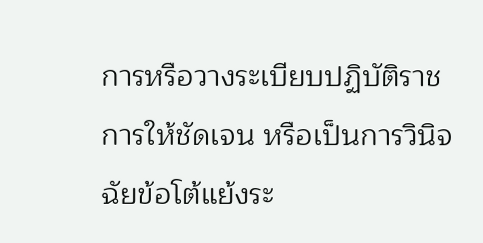การหรือวางระเบียบปฏิบัติราชการให้ชัดเจน หรือเป็นการวินิจฉัยข้อโต้แย้งระ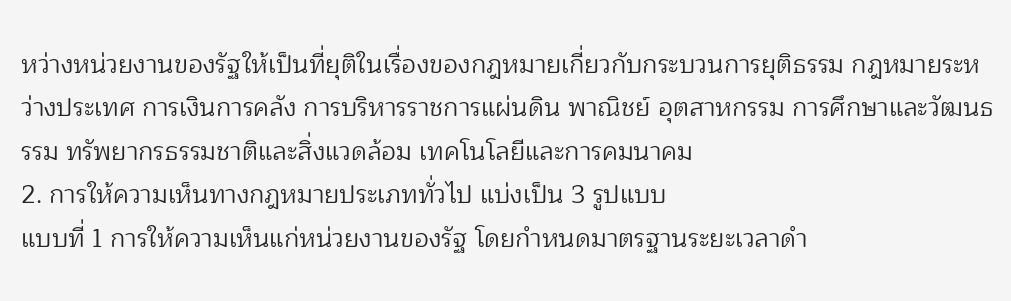หว่างหน่วยงานของรัฐให้เป็นที่ยุติในเรื่องของกฎหมายเกี่ยวกับกระบวนการยุติธรรม กฎหมายระหว่างประเทศ การเงินการคลัง การบริหารราชการแผ่นดิน พาณิชย์ อุตสาหกรรม การศึกษาและวัฒนธรรม ทรัพยากรธรรมชาติและสิ่งแวดล้อม เทคโนโลยีและการคมนาคม
2. การให้ความเห็นทางกฎหมายประเภททั่วไป แบ่งเป็น 3 รูปแบบ
แบบที่ 1 การให้ความเห็นแก่หน่วยงานของรัฐ โดยกำหนดมาตรฐานระยะเวลาดำ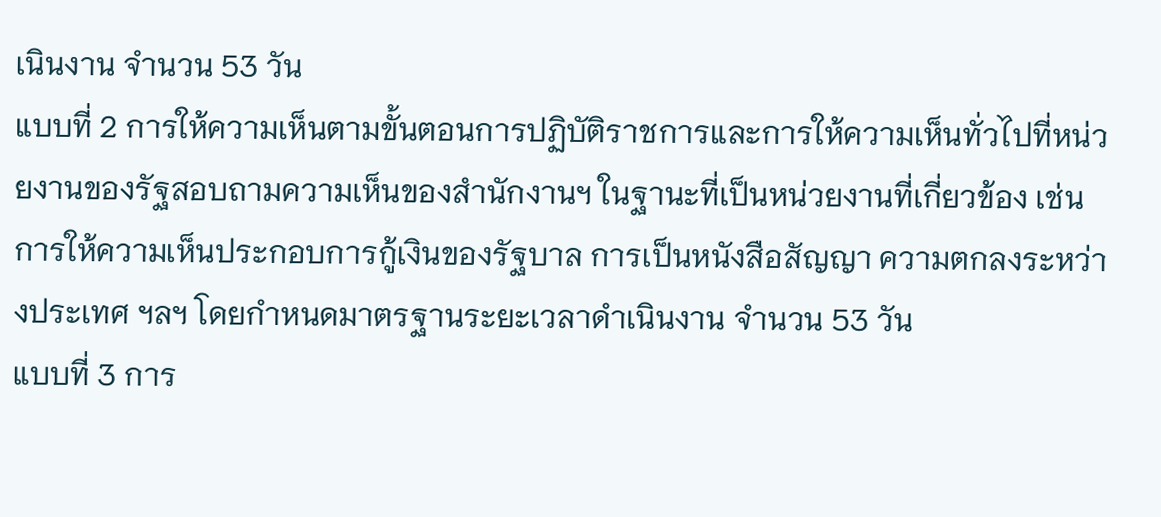เนินงาน จำนวน 53 วัน
แบบที่ 2 การให้ความเห็นตามขั้นตอนการปฏิบัติราชการและการให้ความเห็นทั่วไปที่หน่วยงานของรัฐสอบถามความเห็นของสำนักงานฯ ในฐานะที่เป็นหน่วยงานที่เกี่ยวข้อง เช่น การให้ความเห็นประกอบการกู้เงินของรัฐบาล การเป็นหนังสือสัญญา ความตกลงระหว่างประเทศ ฯลฯ โดยกำหนดมาตรฐานระยะเวลาดำเนินงาน จำนวน 53 วัน
แบบที่ 3 การ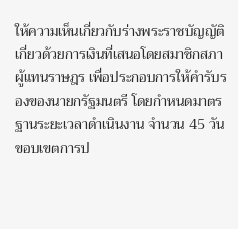ให้ความเห็นเกี่ยวกับร่างพระราชบัญญัติเกี่ยวด้วยการเงินที่เสนอโดยสมาชิกสภาผู้แทนราษฎร เพื่อประกอบการให้คำรับรองของนายกรัฐมนตรี โดยกำหนดมาตรฐานระยะเวลาดำเนินงาน จำนวน 45 วัน
ขอบเขตการป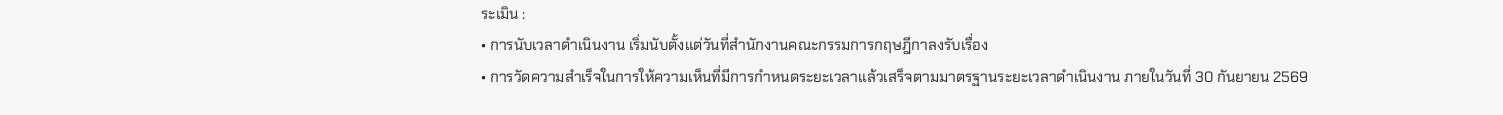ระเมิน :
• การนับเวลาดำเนินงาน เริ่มนับตั้งแต่วันที่สำนักงานคณะกรรมการกฤษฎีกาลงรับเรื่อง
• การวัดความสำเร็จในการให้ความเห็นที่มีการกำหนดระยะเวลาแล้วเสร็จตามมาตรฐานระยะเวลาดำเนินงาน ภายในวันที่ 30 กันยายน 2569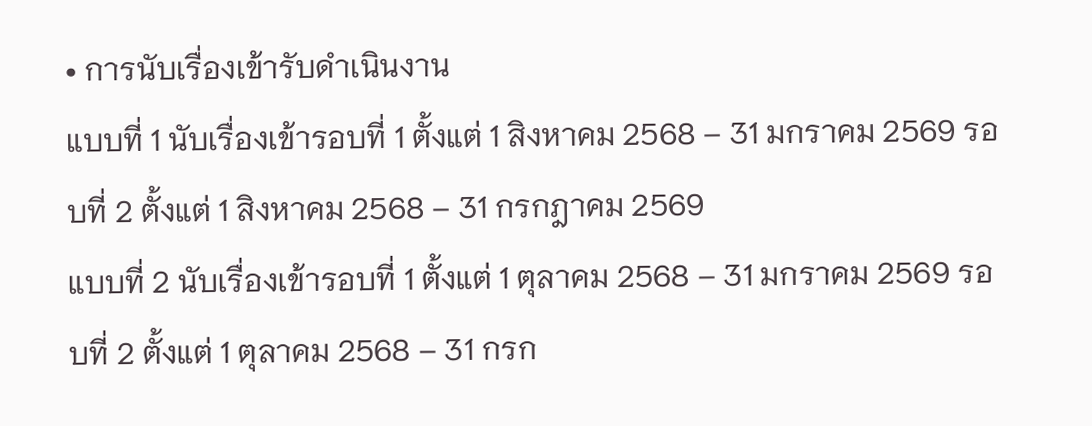• การนับเรื่องเข้ารับดำเนินงาน
แบบที่ 1 นับเรื่องเข้ารอบที่ 1 ตั้งแต่ 1 สิงหาคม 2568 – 31 มกราคม 2569 รอบที่ 2 ตั้งแต่ 1 สิงหาคม 2568 – 31 กรกฎาคม 2569
แบบที่ 2 นับเรื่องเข้ารอบที่ 1 ตั้งแต่ 1 ตุลาคม 2568 – 31 มกราคม 2569 รอบที่ 2 ตั้งแต่ 1 ตุลาคม 2568 – 31 กรก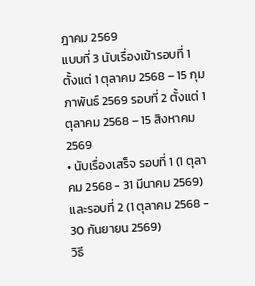ฎาคม 2569
แบบที่ 3 นับเรื่องเข้ารอบที่ 1 ตั้งแต่ 1 ตุลาคม 2568 – 15 กุมภาพันธ์ 2569 รอบที่ 2 ตั้งแต่ 1 ตุลาคม 2568 – 15 สิงหาคม 2569
• นับเรื่องเสร็จ รอบที่ 1 (1 ตุลาคม 2568 - 31 มีนาคม 2569) และรอบที่ 2 (1 ตุลาคม 2568 - 30 กันยายน 2569)
วิธี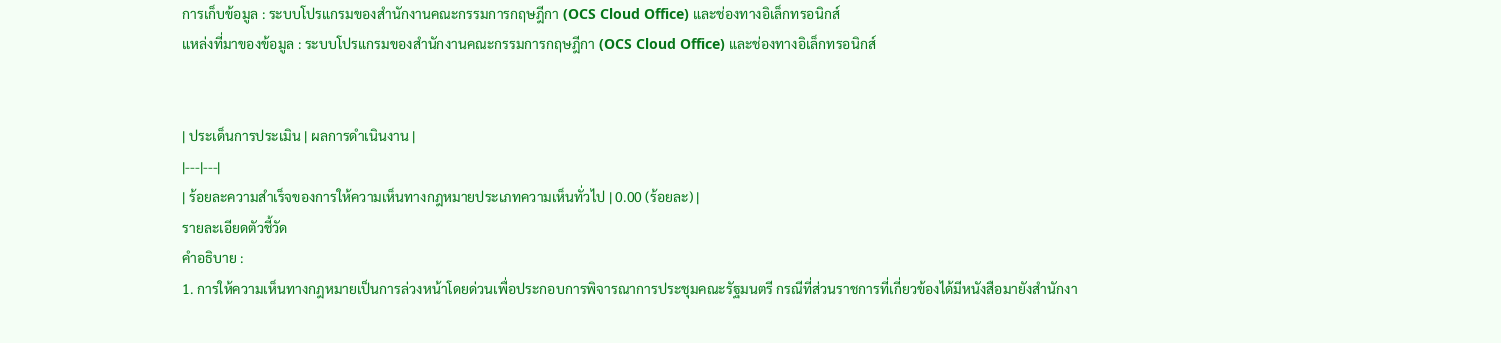การเก็บข้อมูล : ระบบโปรแกรมของสำนักงานคณะกรรมการกฤษฎีกา (OCS Cloud Office) และช่องทางอิเล็กทรอนิกส์
แหล่งที่มาของข้อมูล : ระบบโปรแกรมของสำนักงานคณะกรรมการกฤษฎีกา (OCS Cloud Office) และช่องทางอิเล็กทรอนิกส์


| ประเด็นการประเมิน | ผลการดำเนินงาน |
|---|---|
| ร้อยละความสำเร็จของการให้ความเห็นทางกฎหมายประเภทความเห็นทั่วไป | 0.00 (ร้อยละ) |
รายละเอียดตัวชี้วัด
คำอธิบาย :
1. การให้ความเห็นทางกฎหมายเป็นการล่วงหน้าโดยด่วนเพื่อประกอบการพิจารณาการประชุมคณะรัฐมนตรี กรณีที่ส่วนราชการที่เกี่ยวข้องได้มีหนังสือมายังสำนักงา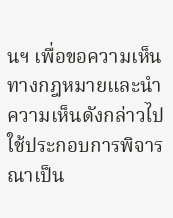นฯ เพื่อขอความเห็นทางกฎหมายและนำความเห็นดังกล่าวไปใช้ประกอบการพิจารณาเป็น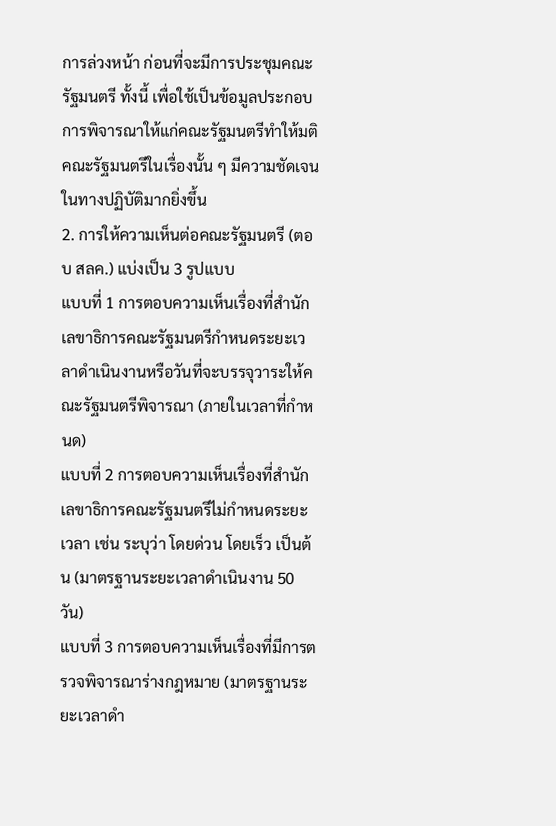การล่วงหน้า ก่อนที่จะมีการประชุมคณะรัฐมนตรี ทั้งนี้ เพื่อใช้เป็นข้อมูลประกอบการพิจารณาให้แก่คณะรัฐมนตรีทำให้มติคณะรัฐมนตรีในเรื่องนั้น ๆ มีความชัดเจนในทางปฏิบัติมากยิ่งขึ้น
2. การให้ความเห็นต่อคณะรัฐมนตรี (ตอบ สลค.) แบ่งเป็น 3 รูปแบบ
แบบที่ 1 การตอบความเห็นเรื่องที่สำนักเลขาธิการคณะรัฐมนตรีกำหนดระยะเวลาดำเนินงานหรือวันที่จะบรรจุวาระให้คณะรัฐมนตรีพิจารณา (ภายในเวลาที่กำหนด)
แบบที่ 2 การตอบความเห็นเรื่องที่สำนักเลขาธิการคณะรัฐมนตรีไม่กำหนดระยะเวลา เช่น ระบุว่า โดยด่วน โดยเร็ว เป็นต้น (มาตรฐานระยะเวลาดำเนินงาน 50 วัน)
แบบที่ 3 การตอบความเห็นเรื่องที่มีการตรวจพิจารณาร่างกฎหมาย (มาตรฐานระยะเวลาดำ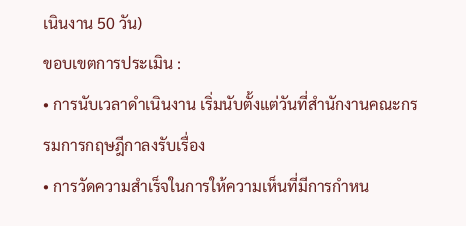เนินงาน 50 วัน)
ขอบเขตการประเมิน :
• การนับเวลาดำเนินงาน เริ่มนับตั้งแต่วันที่สำนักงานคณะกรรมการกฤษฎีกาลงรับเรื่อง
• การวัดความสำเร็จในการให้ความเห็นที่มีการกำหน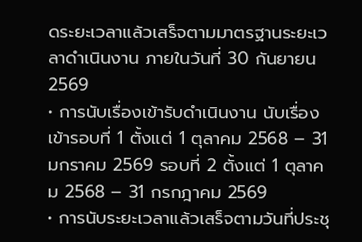ดระยะเวลาแล้วเสร็จตามมาตรฐานระยะเวลาดำเนินงาน ภายในวันที่ 30 กันยายน 2569
• การนับเรื่องเข้ารับดำเนินงาน นับเรื่องเข้ารอบที่ 1 ตั้งแต่ 1 ตุลาคม 2568 – 31 มกราคม 2569 รอบที่ 2 ตั้งแต่ 1 ตุลาคม 2568 – 31 กรกฎาคม 2569
• การนับระยะเวลาแล้วเสร็จตามวันที่ประชุ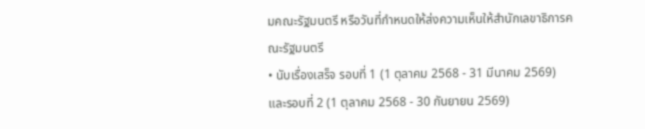มคณะรัฐมนตรี หรือวันที่กำหนดให้ส่งความเห็นให้สำนักเลขาธิการคณะรัฐมนตรี
• นับเรื่องเสร็จ รอบที่ 1 (1 ตุลาคม 2568 - 31 มีนาคม 2569) และรอบที่ 2 (1 ตุลาคม 2568 - 30 กันยายน 2569)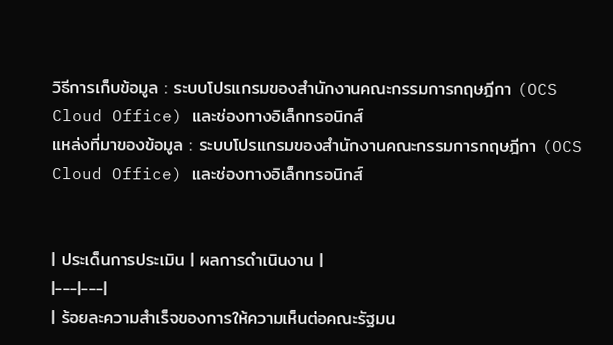วิธีการเก็บข้อมูล : ระบบโปรแกรมของสำนักงานคณะกรรมการกฤษฎีกา (OCS Cloud Office) และช่องทางอิเล็กทรอนิกส์
แหล่งที่มาของข้อมูล : ระบบโปรแกรมของสำนักงานคณะกรรมการกฤษฎีกา (OCS Cloud Office) และช่องทางอิเล็กทรอนิกส์


| ประเด็นการประเมิน | ผลการดำเนินงาน |
|---|---|
| ร้อยละความสำเร็จของการให้ความเห็นต่อคณะรัฐมน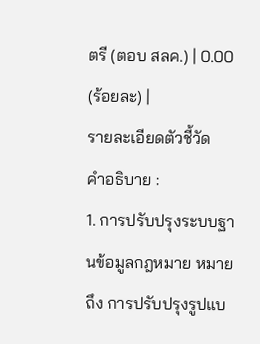ตรี (ตอบ สลค.) | 0.00 (ร้อยละ) |
รายละเอียดตัวชี้วัด
คำอธิบาย :
1. การปรับปรุงระบบฐานข้อมูลกฎหมาย หมายถึง การปรับปรุงรูปแบ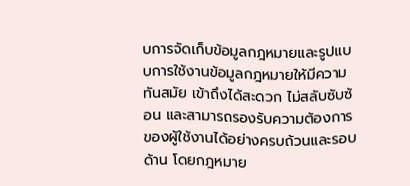บการจัดเก็บข้อมูลกฎหมายและรูปแบบการใช้งานข้อมูลกฎหมายให้มีความทันสมัย เข้าถึงได้สะดวก ไม่สลับซับซ้อน และสามารถรองรับความต้องการของผู้ใช้งานได้อย่างครบถ้วนและรอบด้าน โดยกฎหมาย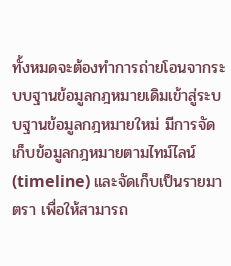ทั้งหมดจะต้องทำการถ่ายโอนจากระบบฐานข้อมูลกฎหมายเดิมเข้าสู่ระบบฐานข้อมูลกฎหมายใหม่ มีการจัดเก็บข้อมูลกฎหมายตามไทม์ไลน์ (timeline) และจัดเก็บเป็นรายมาตรา เพื่อให้สามารถ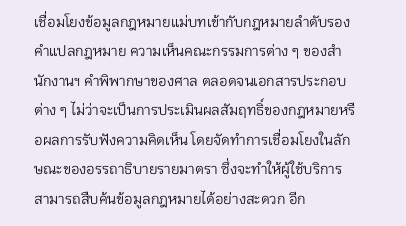เชื่อมโยงข้อมูลกฎหมายแม่บทเข้ากับกฎหมายลำดับรอง คำแปลกฎหมาย ความเห็นคณะกรรมการต่าง ๆ ของสำนักงานฯ คำพิพากษาของศาล ตลอดจนเอกสารประกอบต่าง ๆ ไม่ว่าจะเป็นการประเมินผลสัมฤทธิ์ของกฎหมายหรือผลการรับฟังความคิดเห็น โดยจัดทำการเชื่อมโยงในลักษณะของอรรถาธิบายรายมาตรา ซึ่งจะทำให้ผู้ใช้บริการสามารถสืบค้นข้อมูลกฎหมายได้อย่างสะดวก อีก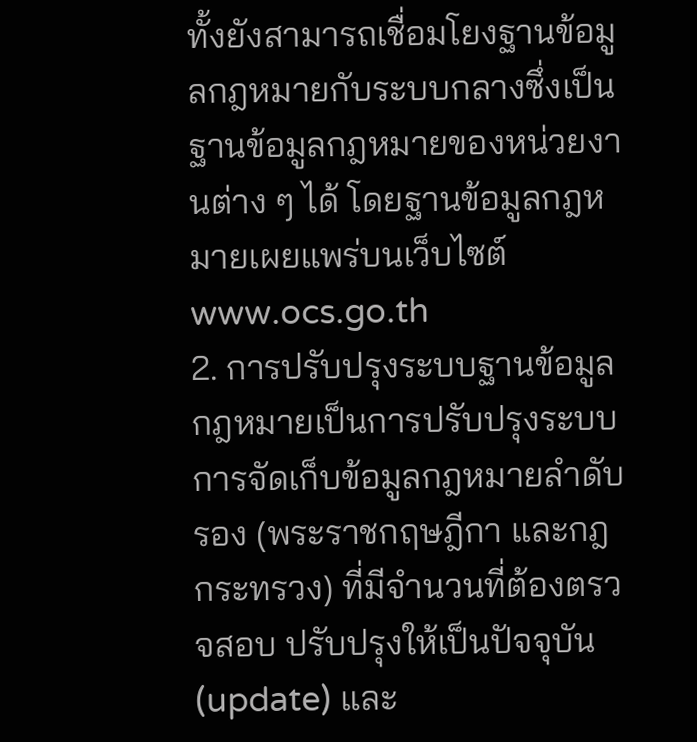ทั้งยังสามารถเชื่อมโยงฐานข้อมูลกฎหมายกับระบบกลางซึ่งเป็นฐานข้อมูลกฎหมายของหน่วยงานต่าง ๆ ได้ โดยฐานข้อมูลกฎหมายเผยแพร่บนเว็บไซต์ www.ocs.go.th
2. การปรับปรุงระบบฐานข้อมูลกฎหมายเป็นการปรับปรุงระบบการจัดเก็บข้อมูลกฎหมายลำดับรอง (พระราชกฤษฎีกา และกฎกระทรวง) ที่มีจำนวนที่ต้องตรวจสอบ ปรับปรุงให้เป็นปัจจุบัน (update) และ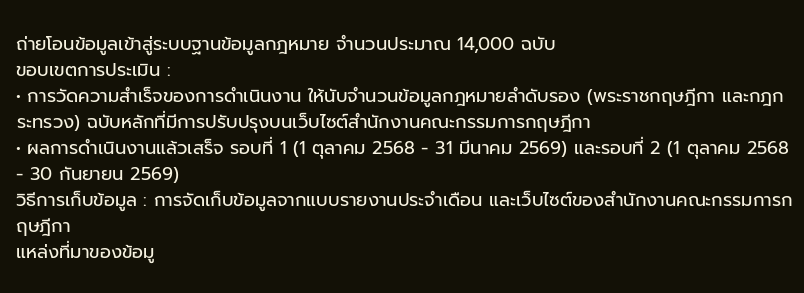ถ่ายโอนข้อมูลเข้าสู่ระบบฐานข้อมูลกฎหมาย จำนวนประมาณ 14,000 ฉบับ
ขอบเขตการประเมิน :
• การวัดความสำเร็จของการดำเนินงาน ให้นับจำนวนข้อมูลกฎหมายลำดับรอง (พระราชกฤษฎีกา และกฎกระทรวง) ฉบับหลักที่มีการปรับปรุงบนเว็บไซต์สำนักงานคณะกรรมการกฤษฎีกา
• ผลการดำเนินงานแล้วเสร็จ รอบที่ 1 (1 ตุลาคม 2568 - 31 มีนาคม 2569) และรอบที่ 2 (1 ตุลาคม 2568 - 30 กันยายน 2569)
วิธีการเก็บข้อมูล : การจัดเก็บข้อมูลจากแบบรายงานประจำเดือน และเว็บไซต์ของสำนักงานคณะกรรมการกฤษฎีกา
แหล่งที่มาของข้อมู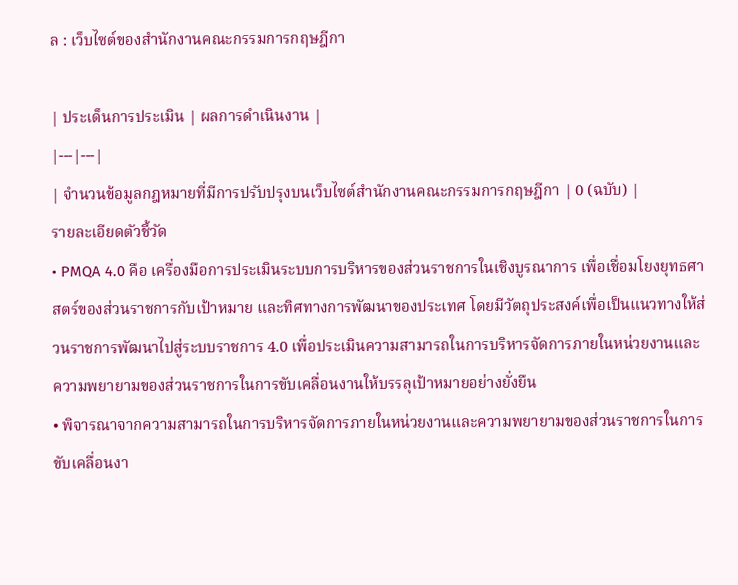ล : เว็บไซต์ของสำนักงานคณะกรรมการกฤษฎีกา

| ประเด็นการประเมิน | ผลการดำเนินงาน |
|---|---|
| จำนวนข้อมูลกฎหมายที่มีการปรับปรุงบนเว็บไซต์สำนักงานคณะกรรมการกฤษฎีกา | 0 (ฉบับ) |
รายละเอียดตัวชี้วัด
• PMQA 4.0 คือ เครื่องมือการประเมินระบบการบริหารของส่วนราชการในเชิงบูรณาการ เพื่อเชื่อมโยงยุทธศาสตร์ของส่วนราชการกับเป้าหมาย และทิศทางการพัฒนาของประเทศ โดยมีวัตถุประสงค์เพื่อเป็นแนวทางให้ส่วนราชการพัฒนาไปสู่ระบบราชการ 4.0 เพื่อประเมินความสามารถในการบริหารจัดการภายในหน่วยงานและความพยายามของส่วนราชการในการขับเคลื่อนงานให้บรรลุเป้าหมายอย่างยั่งยืน
• พิจารณาจากความสามารถในการบริหารจัดการภายในหน่วยงานและความพยายามของส่วนราชการในการขับเคลื่อนงา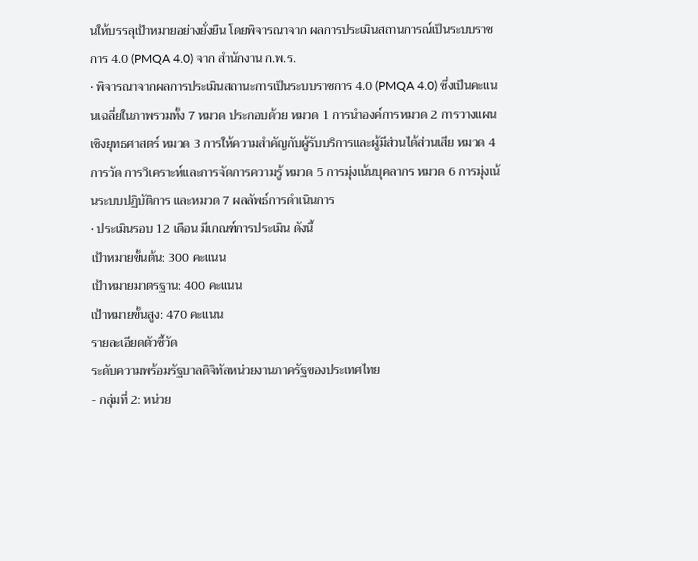นให้บรรลุเป้าหมายอย่างยั่งยืน โดยพิจารณาจาก ผลการประเมินสถานการณ์เป็นระบบราชการ 4.0 (PMQA 4.0) จาก สำนักงาน ก.พ.ร.
• พิจารณาจากผลการประเมินสถานะการเป็นระบบราชการ 4.0 (PMQA 4.0) ซึ่งเป็นคะแนนเฉลี่ยในภาพรวมทั้ง 7 หมวด ประกอบด้วย หมวด 1 การนำองค์การหมวด 2 การวางแผนเชิงยุทธศาสตร์ หมวด 3 การให้ความสำคัญกับผู้รับบริการและผู้มีส่วนได้ส่วนเสีย หมวด 4 การวัด การวิเคราะห์และการจัดการความรู้ หมวด 5 การมุ่งเน้นบุคลากร หมวด 6 การมุ่งเน้นระบบปฏิบัติการ และหมวด 7 ผลลัพธ์การดำเนินการ
• ประเมินรอบ 12 เดือน มีเกณฑ์การประเมิน ดังนี้
เป้าหมายขั้นต้น: 300 คะแนน
เป้าหมายมาตรฐาน: 400 คะแนน
เป้าหมายขั้นสูง: 470 คะแนน
รายละเอียดตัวชี้วัด
ระดับความพร้อมรัฐบาลดิจิทัลหน่วยงานภาครัฐของประเทศไทย
- กลุ่มที่ 2: หน่วย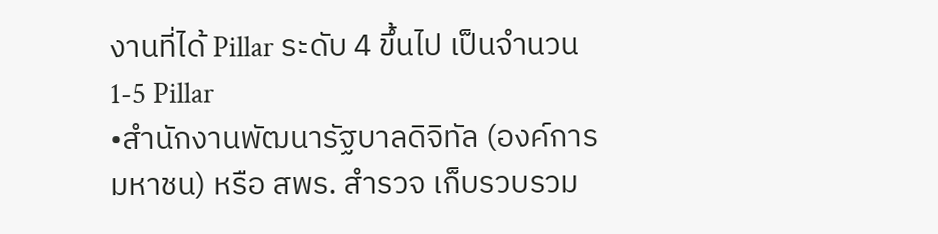งานที่ได้ Pillar ระดับ 4 ขึ้นไป เป็นจำนวน 1-5 Pillar
•สำนักงานพัฒนารัฐบาลดิจิทัล (องค์การมหาชน) หรือ สพร. สำรวจ เก็บรวบรวม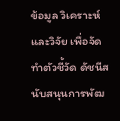ข้อมูล วิเคราะห์ และวิจัย เพื่อจัดทำตัวชี้วัด ดัชนีสนับสนุนการพัฒ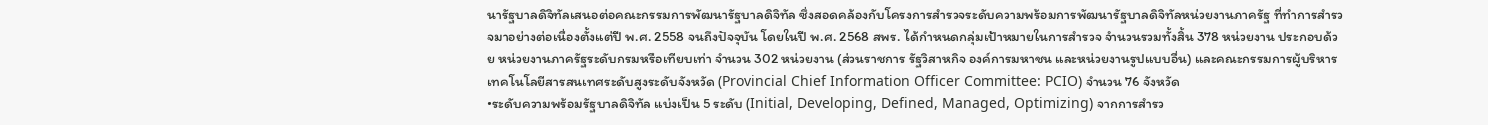นารัฐบาลดิจิทัลเสนอต่อคณะกรรมการพัฒนารัฐบาลดิจิทัล ซึ่งสอดคล้องกับโครงการสำรวจระดับความพร้อมการพัฒนารัฐบาลดิจิทัลหน่วยงานภาครัฐ ที่ทำการสำรวจมาอย่างต่อเนื่องตั้งแต่ปี พ.ศ. 2558 จนถึงปัจจุบัน โดยในปี พ.ศ. 2568 สพร. ได้กำหนดกลุ่มเป้าหมายในการสำรวจ จำนวนรวมทั้งสิ้น 378 หน่วยงาน ประกอบด้วย หน่วยงานภาครัฐระดับกรมหรือเทียบเท่า จำนวน 302 หน่วยงาน (ส่วนราชการ รัฐวิสาหกิจ องค์การมหาชน และหน่วยงานรูปแบบอื่น) และคณะกรรมการผู้บริหารเทคโนโลยีสารสนเทศระดับสูงระดับจังหวัด (Provincial Chief Information Officer Committee: PCIO) จำนวน 76 จังหวัด
•ระดับความพร้อมรัฐบาลดิจิทัล แบ่งเป็น 5 ระดับ (Initial, Developing, Defined, Managed, Optimizing) จากการสำรว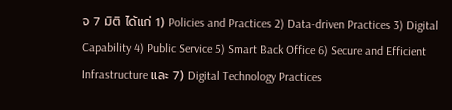จ 7 มิติ ได้แก่ 1) Policies and Practices 2) Data-driven Practices 3) Digital Capability 4) Public Service 5) Smart Back Office 6) Secure and Efficient Infrastructure และ 7) Digital Technology Practices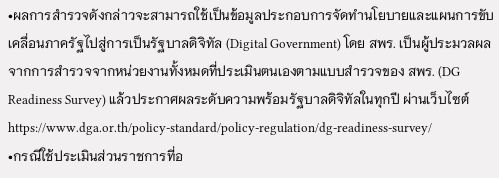•ผลการสำรวจดังกล่าวจะสามารถใช้เป็นข้อมูลประกอบการจัดทำนโยบายและแผนการขับเคลื่อนภาครัฐไปสู่การเป็นรัฐบาลดิจิทัล (Digital Government) โดย สพร. เป็นผู้ประมวลผลจากการสำรวจจากหน่วยงานทั้งหมดที่ประเมินตนเองตามแบบสำรวจของ สพร. (DG Readiness Survey) แล้วประกาศผลระดับความพร้อมรัฐบาลดิจิทัลในทุกปี ผ่านเว็บไซต์ https://www.dga.or.th/policy-standard/policy-regulation/dg-readiness-survey/
•กรณีใช้ประเมินส่วนราชการที่อ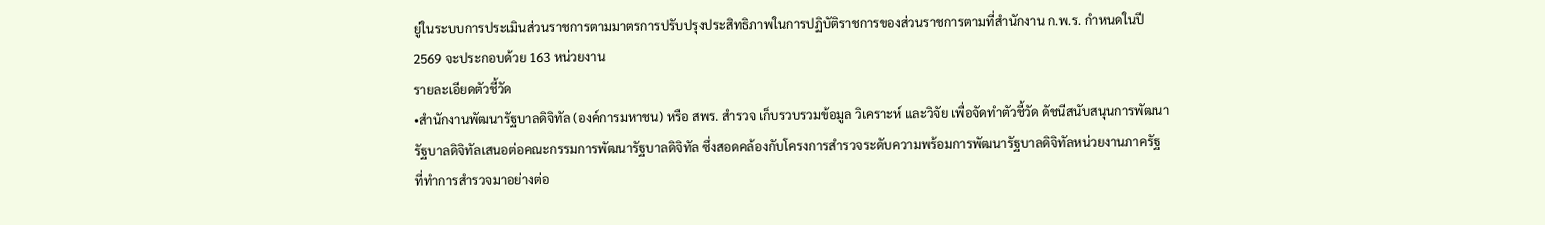ยู่ในระบบการประเมินส่วนราชการตามมาตรการปรับปรุงประสิทธิภาพในการปฏิบัติราชการของส่วนราชการตามที่สำนักงาน ก.พ.ร. กำหนดในปี 2569 จะประกอบด้วย 163 หน่วยงาน
รายละเอียดตัวชี้วัด
•สำนักงานพัฒนารัฐบาลดิจิทัล (องค์การมหาชน) หรือ สพร. สำรวจ เก็บรวบรวมข้อมูล วิเคราะห์ และวิจัย เพื่อจัดทำตัวชี้วัด ดัชนีสนับสนุนการพัฒนารัฐบาลดิจิทัลเสนอต่อคณะกรรมการพัฒนารัฐบาลดิจิทัล ซึ่งสอดคล้องกับโครงการสำรวจระดับความพร้อมการพัฒนารัฐบาลดิจิทัลหน่วยงานภาครัฐ ที่ทำการสำรวจมาอย่างต่อ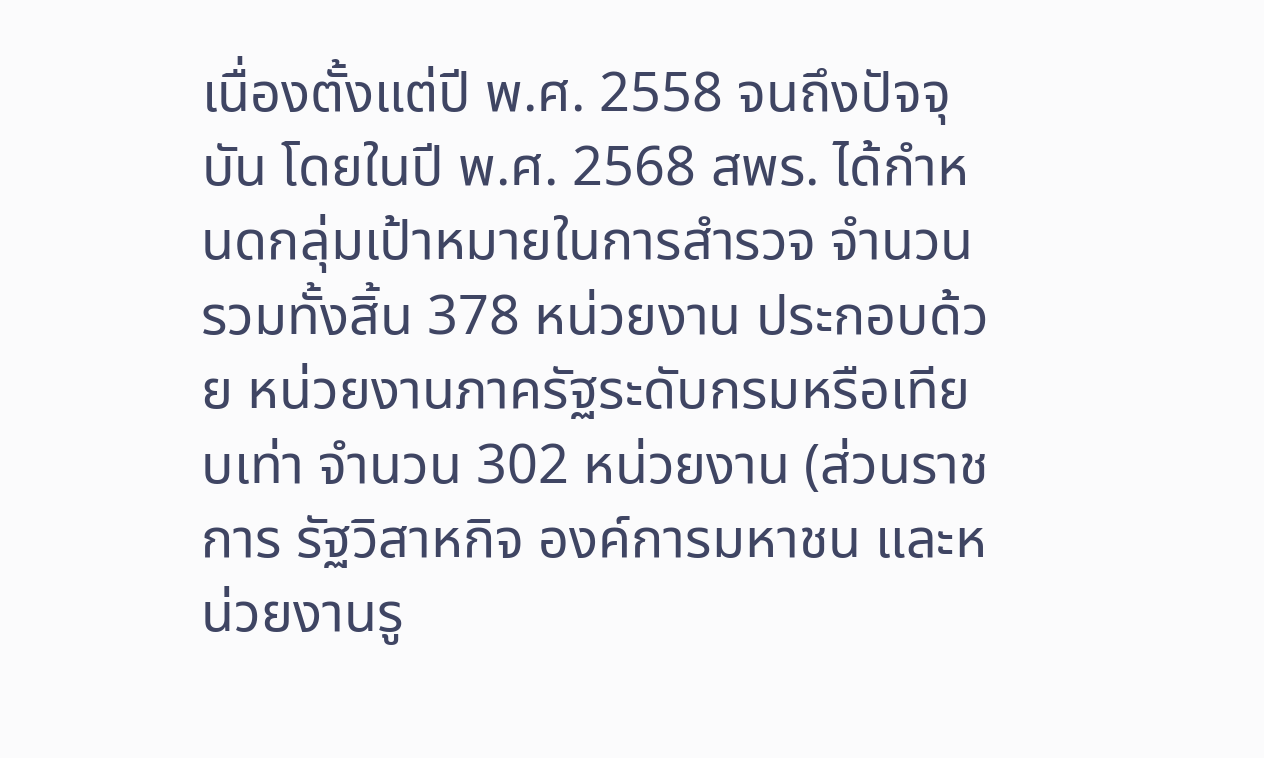เนื่องตั้งแต่ปี พ.ศ. 2558 จนถึงปัจจุบัน โดยในปี พ.ศ. 2568 สพร. ได้กำหนดกลุ่มเป้าหมายในการสำรวจ จำนวนรวมทั้งสิ้น 378 หน่วยงาน ประกอบด้วย หน่วยงานภาครัฐระดับกรมหรือเทียบเท่า จำนวน 302 หน่วยงาน (ส่วนราชการ รัฐวิสาหกิจ องค์การมหาชน และหน่วยงานรู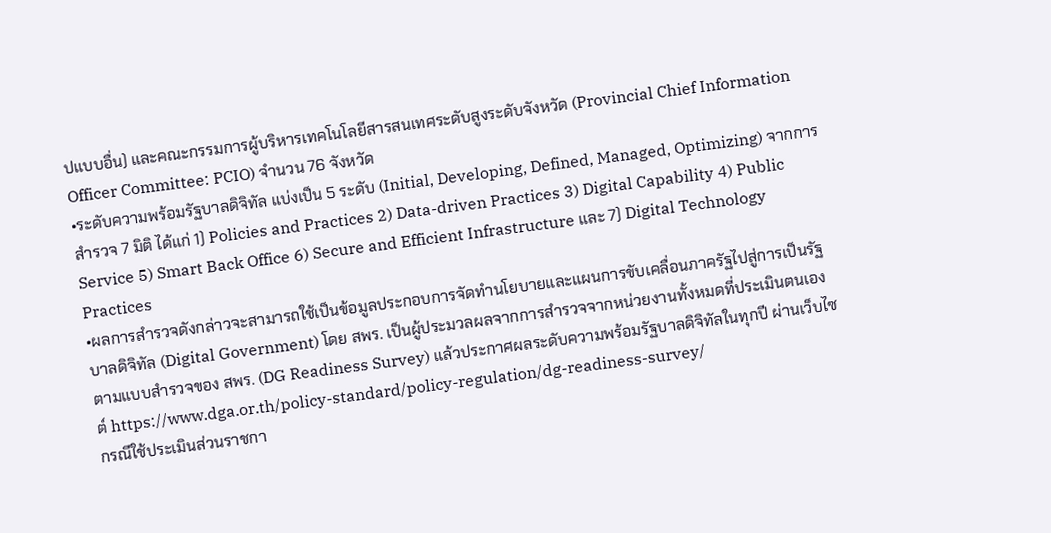ปแบบอื่น) และคณะกรรมการผู้บริหารเทคโนโลยีสารสนเทศระดับสูงระดับจังหวัด (Provincial Chief Information Officer Committee: PCIO) จำนวน 76 จังหวัด
•ระดับความพร้อมรัฐบาลดิจิทัล แบ่งเป็น 5 ระดับ (Initial, Developing, Defined, Managed, Optimizing) จากการสำรวจ 7 มิติ ได้แก่ 1) Policies and Practices 2) Data-driven Practices 3) Digital Capability 4) Public Service 5) Smart Back Office 6) Secure and Efficient Infrastructure และ 7) Digital Technology Practices
•ผลการสำรวจดังกล่าวจะสามารถใช้เป็นข้อมูลประกอบการจัดทำนโยบายและแผนการขับเคลื่อนภาครัฐไปสู่การเป็นรัฐบาลดิจิทัล (Digital Government) โดย สพร. เป็นผู้ประมวลผลจากการสำรวจจากหน่วยงานทั้งหมดที่ประเมินตนเองตามแบบสำรวจของ สพร. (DG Readiness Survey) แล้วประกาศผลระดับความพร้อมรัฐบาลดิจิทัลในทุกปี ผ่านเว็บไซต์ https://www.dga.or.th/policy-standard/policy-regulation/dg-readiness-survey/
กรณีใช้ประเมินส่วนราชกา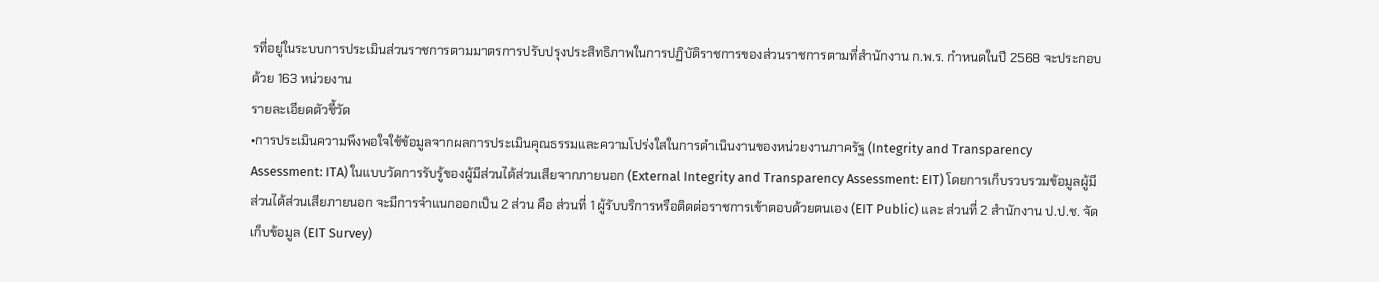รที่อยู่ในระบบการประเมินส่วนราชการตามมาตรการปรับปรุงประสิทธิภาพในการปฏิบัติราชการของส่วนราชการตามที่สำนักงาน ก.พ.ร. กำหนดในปี 2568 จะประกอบด้วย 163 หน่วยงาน
รายละเอียดตัวชี้วัด
•การประเมินความพึงพอใจใช้ข้อมูลจากผลการประเมินคุณธรรมและความโปร่งใสในการดำเนินงานของหน่วยงานภาครัฐ (Integrity and Transparency Assessment: ITA) ในแบบวัดการรับรู้ของผู้มีส่วนได้ส่วนเสียจากภายนอก (External Integrity and Transparency Assessment: EIT) โดยการเก็บรวบรวมข้อมูลผู้มีส่วนได้ส่วนเสียภายนอก จะมีการจำแนกออกเป็น 2 ส่วน คือ ส่วนที่ 1 ผู้รับบริการหรือติดต่อราชการเข้าตอบด้วยตนเอง (EIT Public) และ ส่วนที่ 2 สำนักงาน ป.ป.ช. จัดเก็บข้อมูล (EIT Survey)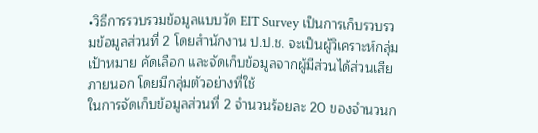•วิธีการรวบรวมข้อมูลแบบวัด EIT Survey เป็นการเก็บรวบรวมข้อมูลส่วนที่ 2 โดยสำนักงาน ป.ป.ช. จะเป็นผู้วิเคราะห์กลุ่มเป้าหมาย คัดเลือก และจัดเก็บข้อมูลจากผู้มีส่วนได้ส่วนเสียภายนอก โดยมีกลุ่มตัวอย่างที่ใช้
ในการจัดเก็บข้อมูลส่วนที่ 2 จำนวนร้อยละ 20 ของจำนวนก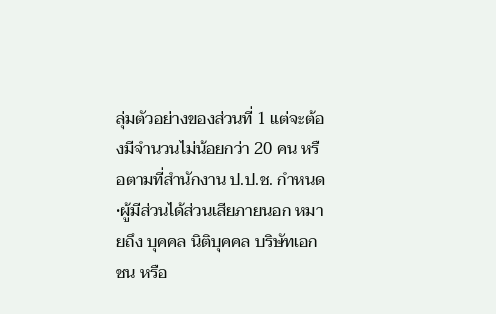ลุ่มตัวอย่างของส่วนที่ 1 แต่จะต้องมีจำนวนไม่น้อยกว่า 20 คน หรือตามที่สำนักงาน ป.ป.ช. กำหนด
•ผู้มีส่วนได้ส่วนเสียภายนอก หมายถึง บุคคล นิติบุคคล บริษัทเอกชน หรือ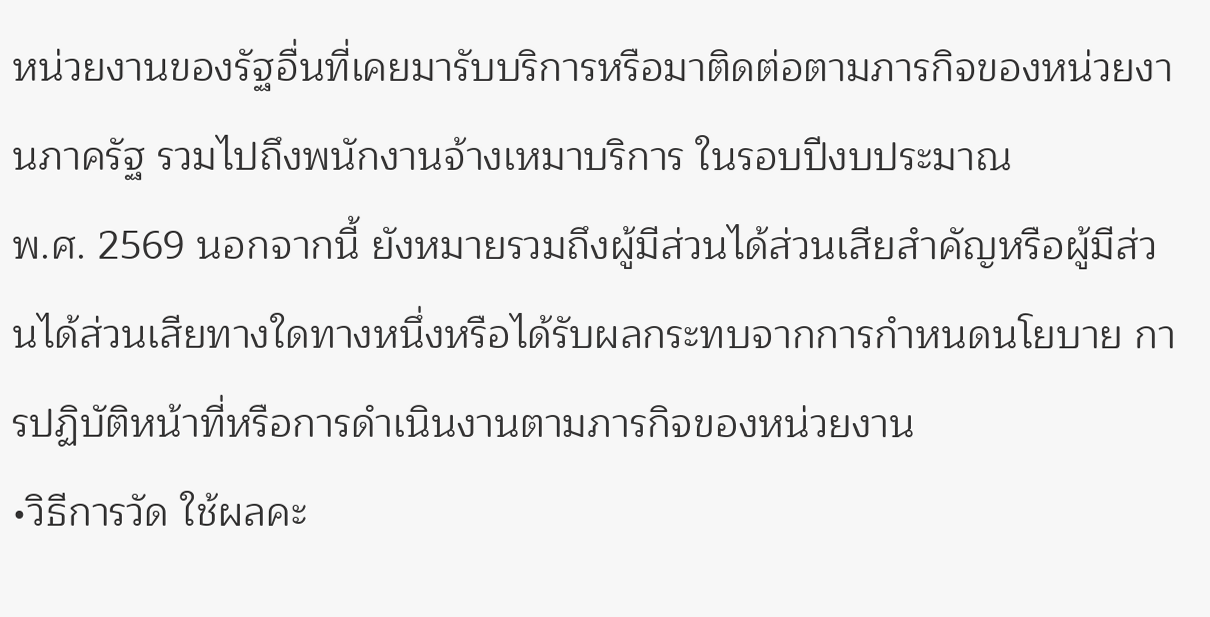หน่วยงานของรัฐอื่นที่เคยมารับบริการหรือมาติดต่อตามภารกิจของหน่วยงานภาครัฐ รวมไปถึงพนักงานจ้างเหมาบริการ ในรอบปีงบประมาณ
พ.ศ. 2569 นอกจากนี้ ยังหมายรวมถึงผู้มีส่วนได้ส่วนเสียสำคัญหรือผู้มีส่วนได้ส่วนเสียทางใดทางหนึ่งหรือได้รับผลกระทบจากการกำหนดนโยบาย การปฏิบัติหน้าที่หรือการดำเนินงานตามภารกิจของหน่วยงาน
•วิธีการวัด ใช้ผลคะ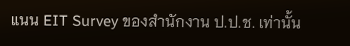แนน EIT Survey ของสำนักงาน ป.ป.ช. เท่านั้น